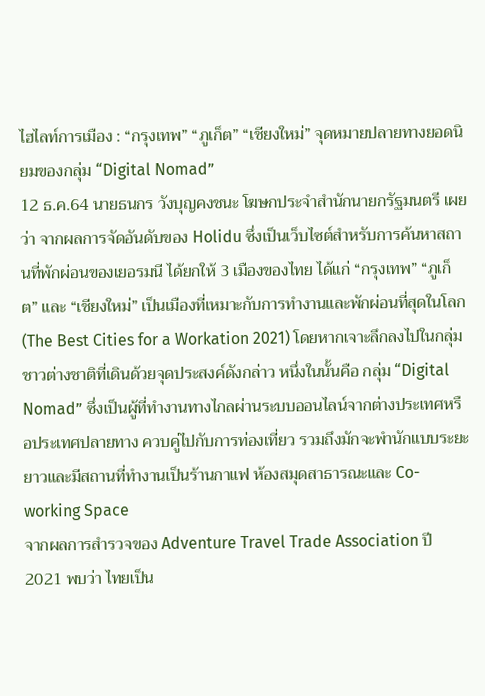ไฮไลท์การเมือง : “กรุงเทพ” “ภูเก็ต” “เชียงใหม่” จุดหมายปลายทางยอดนิยมของกลุ่ม “Digital Nomad”
12 ธ.ค.64 นายธนกร วังบุญคงชนะ โฆษกประจำสำนักนายกรัฐมนตรี เผยว่า จากผลการจัดอันดับของ Holidu ซึ่งเป็นเว็บไซต์สำหรับการค้นหาสถานที่พักผ่อนของเยอรมนี ได้ยกให้ 3 เมืองของไทย ได้แก่ “กรุงเทพ” “ภูเก็ต” และ “เชียงใหม่” เป็นเมืองที่เหมาะกับการทำงานและพักผ่อนที่สุดในโลก (The Best Cities for a Workation 2021) โดยหากเจาะลึกลงไปในกลุ่มชาวต่างชาติที่เดินด้วยจุดประสงค์ดังกล่าว หนึ่งในนั้นคือ กลุ่ม “Digital Nomad” ซึ่งเป็นผู้ที่ทำงานทางไกลผ่านระบบออนไลน์จากต่างประเทศหรือประเทศปลายทาง ควบคู่ไปกับการท่องเที่ยว รวมถึงมักจะพำนักแบบระยะยาวและมีสถานที่ทำงานเป็นร้านกาแฟ ห้องสมุดสาธารณะและ Co-working Space
จากผลการสำรวจของ Adventure Travel Trade Association ปี 2021 พบว่า ไทยเป็น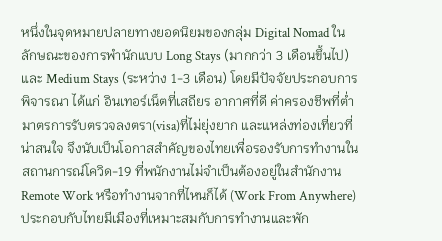หนึ่งในจุดหมายปลายทางยอดนิยมของกลุ่ม Digital Nomad ในลักษณะของการพำนักแบบ Long Stays (มากกว่า 3 เดือนขึ้นไป) และ Medium Stays (ระหว่าง 1-3 เดือน) โดยมีปัจจัยประกอบการพิจารณา ได้แก่ อินเทอร์เน็ตที่เสถียร อากาศที่ดี ค่าครองชีพที่ต่ำ มาตรการรับตรวจลงตรา(visa)ที่ไม่ยุ่งยาก และแหล่งท่องเที่ยวที่น่าสนใจ จึงนับเป็นโอกาสสำคัญของไทยเพื่อรองรับการทำงานในสถานการณ์โควิด-19 ที่พนักงานไม่จำเป็นต้องอยู่ในสำนักงาน Remote Work หรือทำงานจากที่ไหนก็ได้ (Work From Anywhere) ประกอบกับไทยมีเมืองที่เหมาะสมกับการทำงานและพัก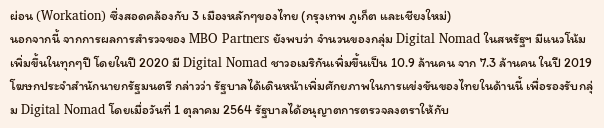ผ่อน (Workation) ซึ่งสอดคล้องกับ 3 เมืองหลักๆของไทย (กรุงเทพ ภูเก็ต และเชียงใหม่)
นอกจากนี้ จากการผลการสำรวจของ MBO Partners ยังพบว่า จำนวนของกลุ่ม Digital Nomad ในสหรัฐฯ มีแนวโน้มเพิ่มขึ้นในทุกๆปี โดยในปี 2020 มี Digital Nomad ชาวอเมริกันเพิ่มขึ้นเป็น 10.9 ล้านคน จาก 7.3 ล้านคน ในปี 2019
โฆษกประจำสำนักนายกรัฐมนตรี กล่าวว่า รัฐบาลได้เดินหน้าเพิ่มศักยภาพในการแข่งขันของไทยในด้านนี้ เพื่อรองรับกลุ่ม Digital Nomad โดยเมื่อวันที่ 1 ตุลาคม 2564 รัฐบาลได้อนุญาตการตรวจลงตราให้กับ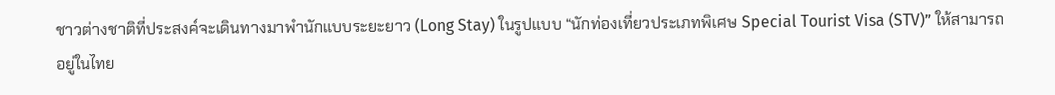ชาวต่างชาติที่ประสงค์จะเดินทางมาพำนักแบบระยะยาว (Long Stay) ในรูปแบบ “นักท่องเที่ยวประเภทพิเศษ Special Tourist Visa (STV)” ให้สามารถอยู่ในไทย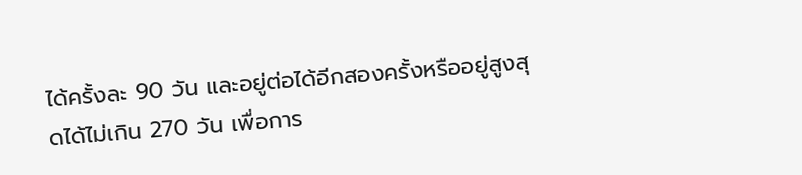ได้ครั้งละ 90 วัน และอยู่ต่อได้อีกสองครั้งหรืออยู่สูงสุดได้ไม่เกิน 270 วัน เพื่อการ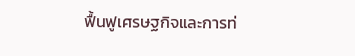ฟื้นฟูเศรษฐกิจและการท่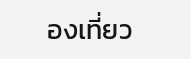องเที่ยว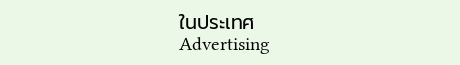ในประเทศ
Advertising